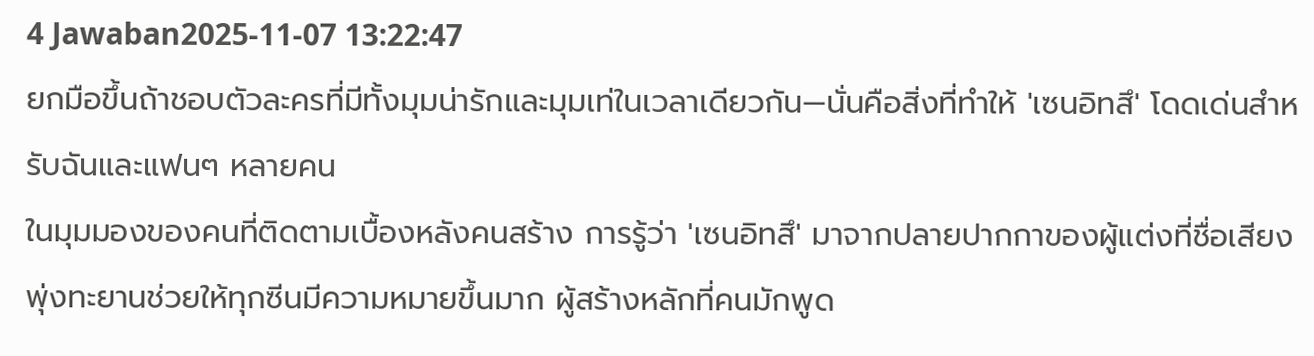4 Jawaban2025-11-07 13:22:47
ยกมือขึ้นถ้าชอบตัวละครที่มีทั้งมุมน่ารักและมุมเท่ในเวลาเดียวกัน—นั่นคือสิ่งที่ทำให้ 'เซนอิทสึ' โดดเด่นสำหรับฉันและแฟนๆ หลายคน
ในมุมมองของคนที่ติดตามเบื้องหลังคนสร้าง การรู้ว่า 'เซนอิทสึ' มาจากปลายปากกาของผู้แต่งที่ชื่อเสียงพุ่งทะยานช่วยให้ทุกซีนมีความหมายขึ้นมาก ผู้สร้างหลักที่คนมักพูด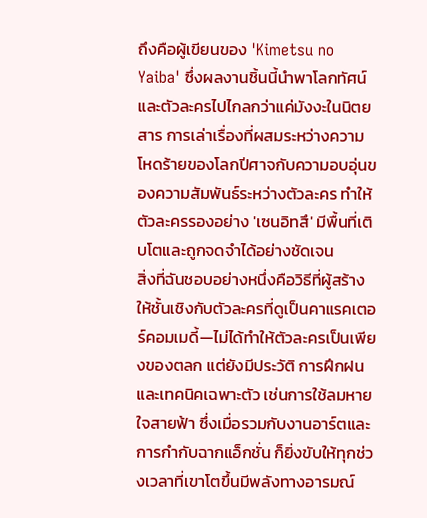ถึงคือผู้เขียนของ 'Kimetsu no Yaiba' ซึ่งผลงานชิ้นนี้นำพาโลกทัศน์และตัวละครไปไกลกว่าแค่มังงะในนิตยสาร การเล่าเรื่องที่ผสมระหว่างความโหดร้ายของโลกปีศาจกับความอบอุ่นของความสัมพันธ์ระหว่างตัวละคร ทำให้ตัวละครรองอย่าง 'เซนอิทสึ' มีพื้นที่เติบโตและถูกจดจำได้อย่างชัดเจน
สิ่งที่ฉันชอบอย่างหนึ่งคือวิธีที่ผู้สร้างให้ชั้นเชิงกับตัวละครที่ดูเป็นคาแรคเตอร์คอมเมดี้—ไม่ได้ทำให้ตัวละครเป็นเพียงของตลก แต่ยังมีประวัติ การฝึกฝน และเทคนิคเฉพาะตัว เช่นการใช้ลมหายใจสายฟ้า ซึ่งเมื่อรวมกับงานอาร์ตและการกำกับฉากแอ็กชั่น ก็ยิ่งขับให้ทุกช่วงเวลาที่เขาโตขึ้นมีพลังทางอารมณ์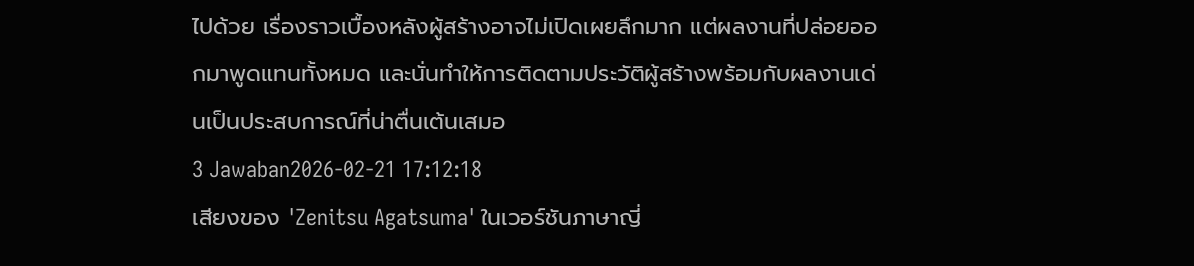ไปด้วย เรื่องราวเบื้องหลังผู้สร้างอาจไม่เปิดเผยลึกมาก แต่ผลงานที่ปล่อยออกมาพูดแทนทั้งหมด และนั่นทำให้การติดตามประวัติผู้สร้างพร้อมกับผลงานเด่นเป็นประสบการณ์ที่น่าตื่นเต้นเสมอ
3 Jawaban2026-02-21 17:12:18
เสียงของ 'Zenitsu Agatsuma' ในเวอร์ชันภาษาญี่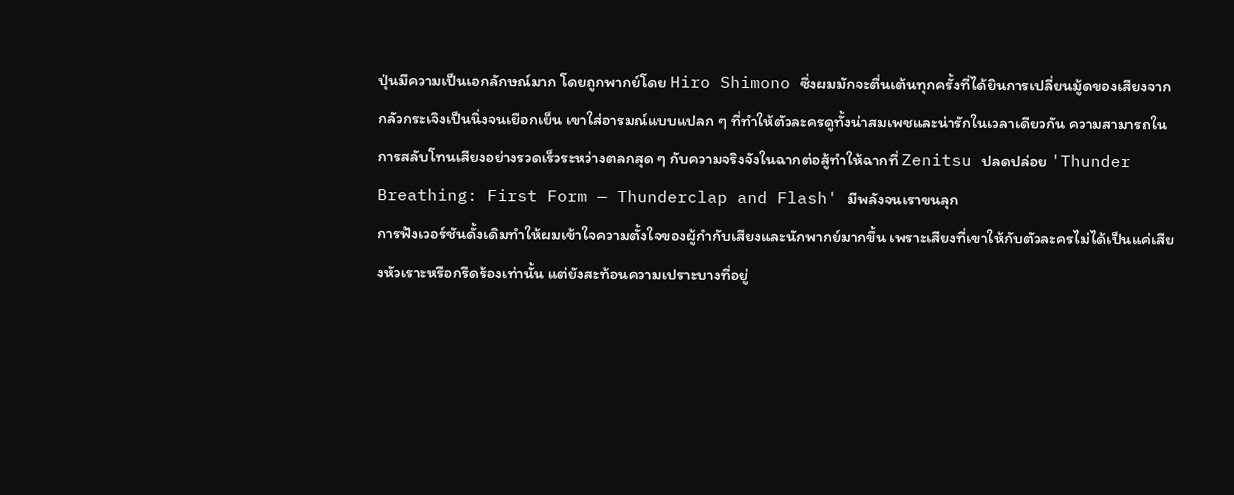ปุ่นมีความเป็นเอกลักษณ์มาก โดยถูกพากย์โดย Hiro Shimono ซึ่งผมมักจะตื่นเต้นทุกครั้งที่ได้ยินการเปลี่ยนมู้ดของเสียงจากกลัวกระเจิงเป็นนิ่งจนเยือกเย็น เขาใส่อารมณ์แบบแปลก ๆ ที่ทำให้ตัวละครดูทั้งน่าสมเพชและน่ารักในเวลาเดียวกัน ความสามารถในการสลับโทนเสียงอย่างรวดเร็วระหว่างตลกสุด ๆ กับความจริงจังในฉากต่อสู้ทำให้ฉากที่ Zenitsu ปลดปล่อย 'Thunder Breathing: First Form — Thunderclap and Flash' มีพลังจนเราขนลุก
การฟังเวอร์ชันดั้งเดิมทำให้ผมเข้าใจความตั้งใจของผู้กำกับเสียงและนักพากย์มากขึ้น เพราะเสียงที่เขาให้กับตัวละครไม่ได้เป็นแค่เสียงหัวเราะหรือกรีดร้องเท่านั้น แต่ยังสะท้อนความเปราะบางที่อยู่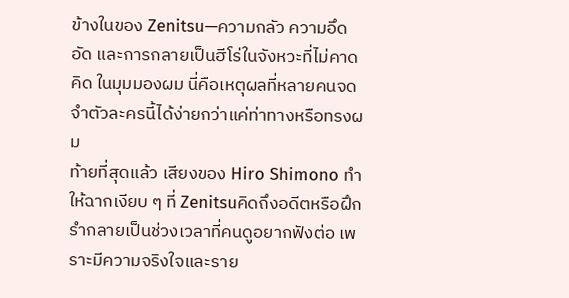ข้างในของ Zenitsu—ความกลัว ความอึดอัด และการกลายเป็นฮีโร่ในจังหวะที่ไม่คาดคิด ในมุมมองผม นี่คือเหตุผลที่หลายคนจดจำตัวละครนี้ได้ง่ายกว่าแค่ท่าทางหรือทรงผม
ท้ายที่สุดแล้ว เสียงของ Hiro Shimono ทำให้ฉากเงียบ ๆ ที่ Zenitsuคิดถึงอดีตหรือฝึกรำกลายเป็นช่วงเวลาที่คนดูอยากฟังต่อ เพราะมีความจริงใจและราย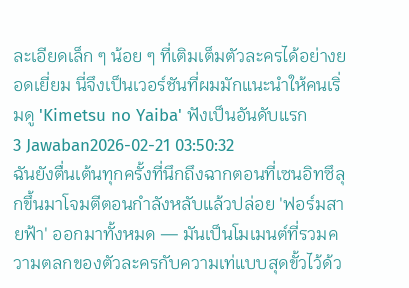ละเอียดเล็ก ๆ น้อย ๆ ที่เติมเต็มตัวละครได้อย่างยอดเยี่ยม นี่จึงเป็นเวอร์ชันที่ผมมักแนะนำให้คนเริ่มดู 'Kimetsu no Yaiba' ฟังเป็นอันดับแรก
3 Jawaban2026-02-21 03:50:32
ฉันยังตื่นเต้นทุกครั้งที่นึกถึงฉากตอนที่เซนอิทซึลุกขึ้นมาโจมตีตอนกำลังหลับแล้วปล่อย 'ฟอร์มสายฟ้า' ออกมาทั้งหมด — มันเป็นโมเมนต์ที่รวมความตลกของตัวละครกับความเท่แบบสุดขั้วไว้ด้ว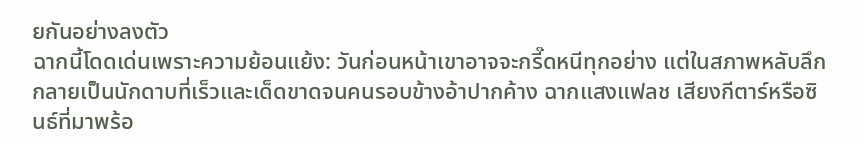ยกันอย่างลงตัว
ฉากนี้โดดเด่นเพราะความย้อนแย้ง: วันก่อนหน้าเขาอาจจะกรี๊ดหนีทุกอย่าง แต่ในสภาพหลับลึก กลายเป็นนักดาบที่เร็วและเด็ดขาดจนคนรอบข้างอ้าปากค้าง ฉากแสงแฟลช เสียงกีตาร์หรือซินธ์ที่มาพร้อ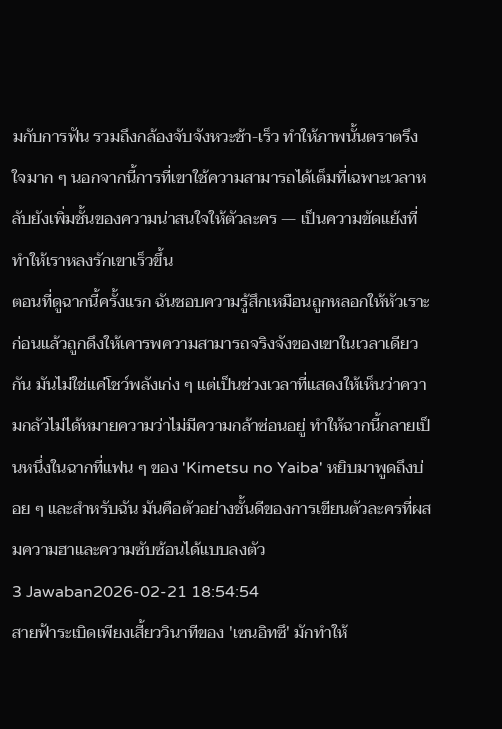มกับการฟัน รวมถึงกล้องจับจังหวะช้า-เร็ว ทำให้ภาพนั้นตราตรึงใจมาก ๆ นอกจากนี้การที่เขาใช้ความสามารถได้เต็มที่เฉพาะเวลาหลับยังเพิ่มชั้นของความน่าสนใจให้ตัวละคร — เป็นความขัดแย้งที่ทำให้เราหลงรักเขาเร็วขึ้น
ตอนที่ดูฉากนี้ครั้งแรก ฉันชอบความรู้สึกเหมือนถูกหลอกให้หัวเราะก่อนแล้วถูกดึงให้เคารพความสามารถจริงจังของเขาในเวลาเดียวกัน มันไม่ใช่แค่โชว์พลังเก่ง ๆ แต่เป็นช่วงเวลาที่แสดงให้เห็นว่าความกลัวไม่ได้หมายความว่าไม่มีความกล้าซ่อนอยู่ ทำให้ฉากนี้กลายเป็นหนึ่งในฉากที่แฟน ๆ ของ 'Kimetsu no Yaiba' หยิบมาพูดถึงบ่อย ๆ และสำหรับฉัน มันคือตัวอย่างชั้นดีของการเขียนตัวละครที่ผสมความฮาและความซับซ้อนได้แบบลงตัว
3 Jawaban2026-02-21 18:54:54
สายฟ้าระเบิดเพียงเสี้ยววินาทีของ 'เซนอิทซึ' มักทำให้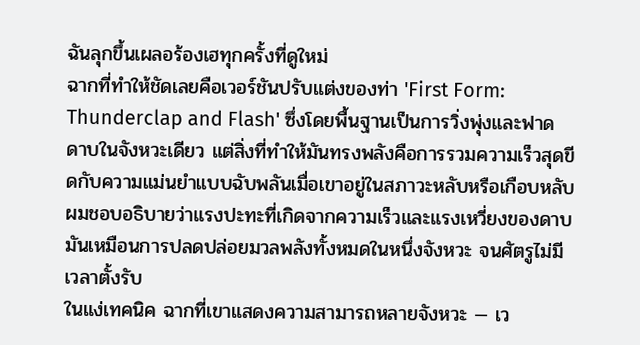ฉันลุกขึ้นเผลอร้องเฮทุกครั้งที่ดูใหม่
ฉากที่ทำให้ชัดเลยคือเวอร์ชันปรับแต่งของท่า 'First Form: Thunderclap and Flash' ซึ่งโดยพื้นฐานเป็นการวิ่งพุ่งและฟาดดาบในจังหวะเดียว แต่สิ่งที่ทำให้มันทรงพลังคือการรวมความเร็วสุดขีดกับความแม่นยำแบบฉับพลันเมื่อเขาอยู่ในสภาวะหลับหรือเกือบหลับ ผมชอบอธิบายว่าแรงปะทะที่เกิดจากความเร็วและแรงเหวี่ยงของดาบมันเหมือนการปลดปล่อยมวลพลังทั้งหมดในหนึ่งจังหวะ จนศัตรูไม่มีเวลาตั้งรับ
ในแง่เทคนิค ฉากที่เขาแสดงความสามารถหลายจังหวะ — เว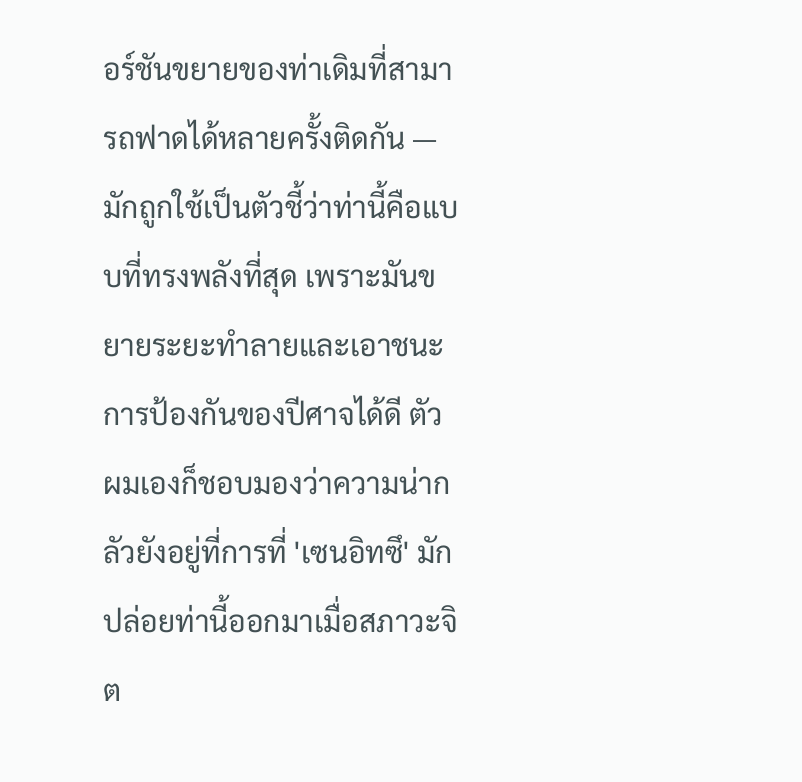อร์ชันขยายของท่าเดิมที่สามารถฟาดได้หลายครั้งติดกัน — มักถูกใช้เป็นตัวชี้ว่าท่านี้คือแบบที่ทรงพลังที่สุด เพราะมันขยายระยะทำลายและเอาชนะการป้องกันของปีศาจได้ดี ตัวผมเองก็ชอบมองว่าความน่ากลัวยังอยู่ที่การที่ 'เซนอิทซึ' มักปล่อยท่านี้ออกมาเมื่อสภาวะจิต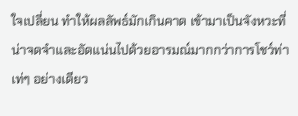ใจเปลี่ยน ทำให้ผลลัพธ์มักเกินคาด เข้ามาเป็นจังหวะที่น่าจดจำและอัดแน่นไปด้วยอารมณ์มากกว่าการโชว์ท่าเท่ๆ อย่างเดียว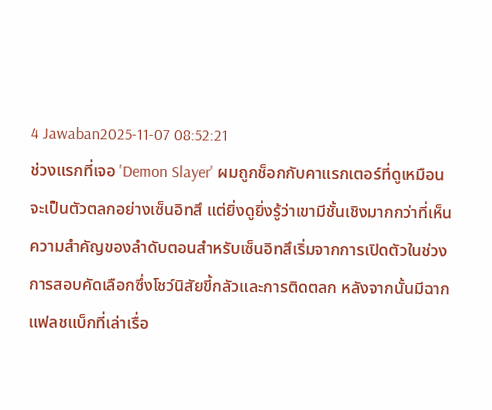4 Jawaban2025-11-07 08:52:21
ช่วงแรกที่เจอ 'Demon Slayer' ผมถูกช็อกกับคาแรกเตอร์ที่ดูเหมือนจะเป็นตัวตลกอย่างเซ็นอิทสึ แต่ยิ่งดูยิ่งรู้ว่าเขามีชั้นเชิงมากกว่าที่เห็น
ความสำคัญของลำดับตอนสำหรับเซ็นอิทสึเริ่มจากการเปิดตัวในช่วงการสอบคัดเลือกซึ่งโชว์นิสัยขี้กลัวและการติดตลก หลังจากนั้นมีฉากแฟลชแบ็กที่เล่าเรื่อ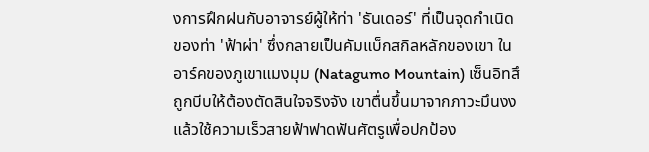งการฝึกฝนกับอาจารย์ผู้ให้ท่า 'ธันเดอร์' ที่เป็นจุดกำเนิดของท่า 'ฟ้าผ่า' ซึ่งกลายเป็นคัมแบ็กสกิลหลักของเขา ในอาร์คของภูเขาแมงมุม (Natagumo Mountain) เซ็นอิทสึถูกบีบให้ต้องตัดสินใจจริงจัง เขาตื่นขึ้นมาจากภาวะมึนงงแล้วใช้ความเร็วสายฟ้าฟาดฟันศัตรูเพื่อปกป้อง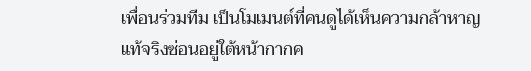เพื่อนร่วมทีม เป็นโมเมนต์ที่คนดูได้เห็นความกล้าหาญแท้จริงซ่อนอยู่ใต้หน้ากากค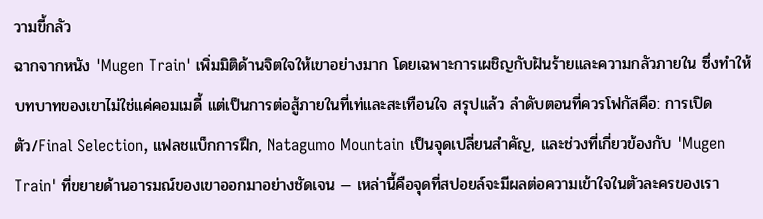วามขี้กลัว
ฉากจากหนัง 'Mugen Train' เพิ่มมิติด้านจิตใจให้เขาอย่างมาก โดยเฉพาะการเผชิญกับฝันร้ายและความกลัวภายใน ซึ่งทำให้บทบาทของเขาไม่ใช่แค่คอมเมดี้ แต่เป็นการต่อสู้ภายในที่เท่และสะเทือนใจ สรุปแล้ว ลำดับตอนที่ควรโฟกัสคือ: การเปิดตัว/Final Selection, แฟลชแบ็กการฝึก, Natagumo Mountain เป็นจุดเปลี่ยนสำคัญ, และช่วงที่เกี่ยวข้องกับ 'Mugen Train' ที่ขยายด้านอารมณ์ของเขาออกมาอย่างชัดเจน — เหล่านี้คือจุดที่สปอยล์จะมีผลต่อความเข้าใจในตัวละครของเรา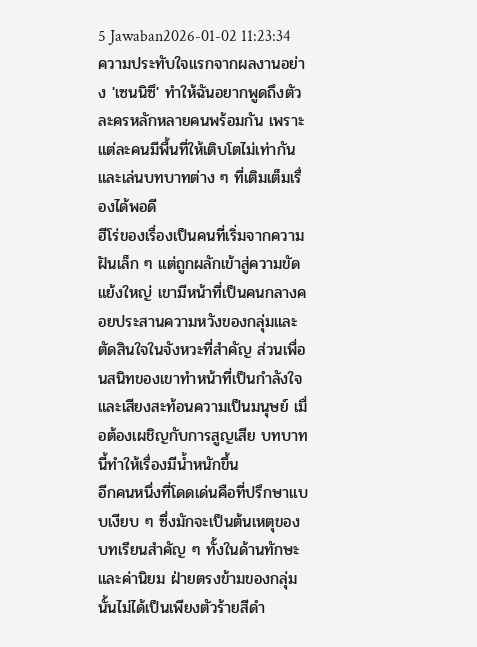5 Jawaban2026-01-02 11:23:34
ความประทับใจแรกจากผลงานอย่าง 'เซนนิซึ' ทำให้ฉันอยากพูดถึงตัวละครหลักหลายคนพร้อมกัน เพราะแต่ละคนมีพื้นที่ให้เติบโตไม่เท่ากันและเล่นบทบาทต่าง ๆ ที่เติมเต็มเรื่องได้พอดี
ฮีโร่ของเรื่องเป็นคนที่เริ่มจากความฝันเล็ก ๆ แต่ถูกผลักเข้าสู่ความขัดแย้งใหญ่ เขามีหน้าที่เป็นคนกลางคอยประสานความหวังของกลุ่มและตัดสินใจในจังหวะที่สำคัญ ส่วนเพื่อนสนิทของเขาทำหน้าที่เป็นกำลังใจและเสียงสะท้อนความเป็นมนุษย์ เมื่อต้องเผชิญกับการสูญเสีย บทบาทนี้ทำให้เรื่องมีน้ำหนักขึ้น
อีกคนหนึ่งที่โดดเด่นคือที่ปรึกษาแบบเงียบ ๆ ซึ่งมักจะเป็นต้นเหตุของบทเรียนสำคัญ ๆ ทั้งในด้านทักษะและค่านิยม ฝ่ายตรงข้ามของกลุ่มนั้นไม่ได้เป็นเพียงตัวร้ายสีดำ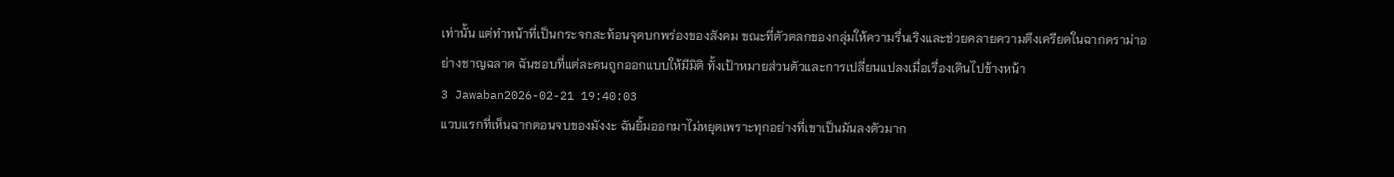เท่านั้น แต่ทำหน้าที่เป็นกระจกสะท้อนจุดบกพร่องของสังคม ขณะที่ตัวตลกของกลุ่มให้ความรื่นเริงและช่วยคลายความตึงเครียดในฉากดราม่าอย่างชาญฉลาด ฉันชอบที่แต่ละคนถูกออกแบบให้มีมิติ ทั้งเป้าหมายส่วนตัวและการเปลี่ยนแปลงเมื่อเรื่องเดินไปข้างหน้า
3 Jawaban2026-02-21 19:40:03
แวบแรกที่เห็นฉากตอนจบของมังงะ ฉันยิ้มออกมาไม่หยุดเพราะทุกอย่างที่เขาเป็นมันลงตัวมาก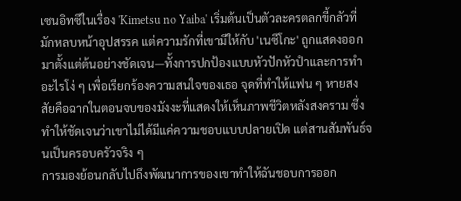เซนอิทซึในเรื่อง 'Kimetsu no Yaiba' เริ่มต้นเป็นตัวละครตลกขี้กลัวที่มักหลบหน้าอุปสรรค แต่ความรักที่เขามีให้กับ 'เนซึโกะ' ถูกแสดงออกมาตั้งแต่ต้นอย่างชัดเจน—ทั้งการปกป้องแบบหัวปักหัวปำและการทำอะไรโง่ ๆ เพื่อเรียกร้องความสนใจของเธอ จุดที่ทำให้แฟน ๆ หายสงสัยคือฉากในตอนจบของมังงะที่แสดงให้เห็นภาพชีวิตหลังสงคราม ซึ่งทำให้ชัดเจนว่าเขาไม่ได้มีแค่ความชอบแบบปลายเปิด แต่สานสัมพันธ์จนเป็นครอบครัวจริง ๆ
การมองย้อนกลับไปถึงพัฒนาการของเขาทำให้ฉันชอบการออก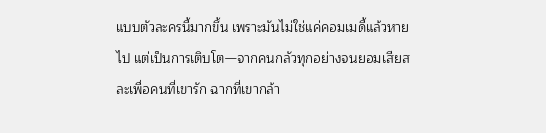แบบตัวละครนี้มากขึ้น เพราะมันไม่ใช่แค่คอมเมดี้แล้วหายไป แต่เป็นการเติบโต—จากคนกลัวทุกอย่างจนยอมเสียสละเพื่อคนที่เขารัก ฉากที่เขากล้า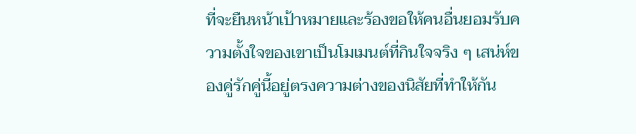ที่จะยืนหน้าเป้าหมายและร้องขอให้คนอื่นยอมรับความตั้งใจของเขาเป็นโมเมนต์ที่กินใจจริง ๆ เสน่ห์ของคู่รักคู่นี้อยู่ตรงความต่างของนิสัยที่ทำให้กัน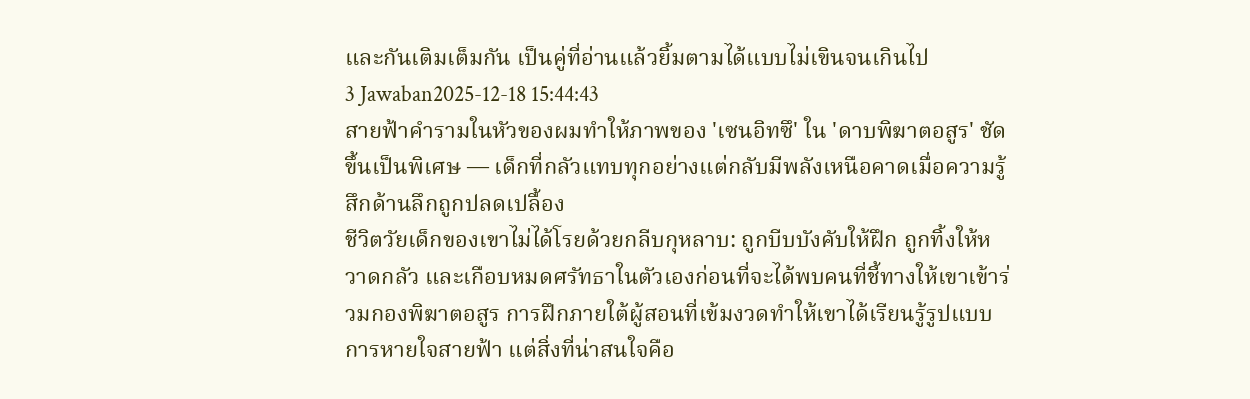และกันเติมเต็มกัน เป็นคู่ที่อ่านแล้วยิ้มตามได้แบบไม่เขินจนเกินไป
3 Jawaban2025-12-18 15:44:43
สายฟ้าคำรามในหัวของผมทำให้ภาพของ 'เซนอิทซึ' ใน 'ดาบพิฆาตอสูร' ชัดขึ้นเป็นพิเศษ — เด็กที่กลัวแทบทุกอย่างแต่กลับมีพลังเหนือคาดเมื่อความรู้สึกด้านลึกถูกปลดเปลื้อง
ชีวิตวัยเด็กของเขาไม่ได้โรยด้วยกลีบกุหลาบ: ถูกบีบบังคับให้ฝึก ถูกทิ้งให้หวาดกลัว และเกือบหมดศรัทธาในตัวเองก่อนที่จะได้พบคนที่ชี้ทางให้เขาเข้าร่วมกองพิฆาตอสูร การฝึกภายใต้ผู้สอนที่เข้มงวดทำให้เขาได้เรียนรู้รูปแบบการหายใจสายฟ้า แต่สิ่งที่น่าสนใจคือ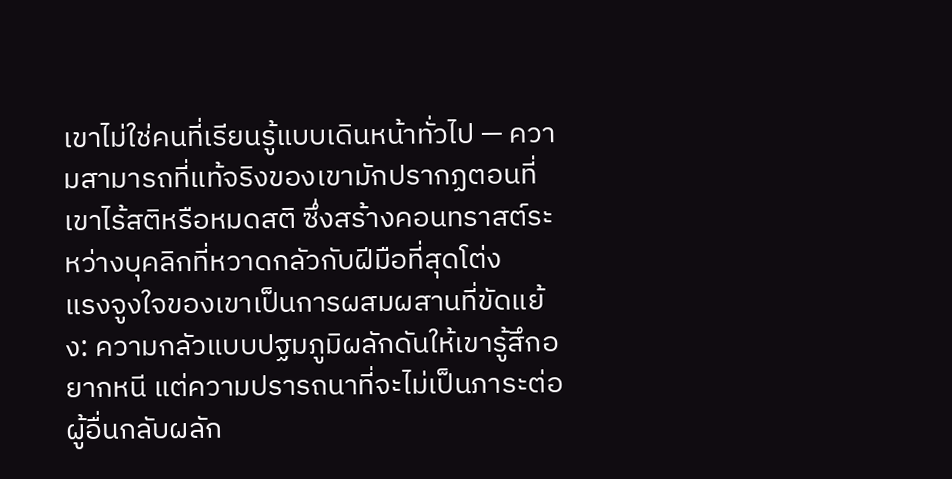เขาไม่ใช่คนที่เรียนรู้แบบเดินหน้าทั่วไป — ความสามารถที่แท้จริงของเขามักปรากฏตอนที่เขาไร้สติหรือหมดสติ ซึ่งสร้างคอนทราสต์ระหว่างบุคลิกที่หวาดกลัวกับฝีมือที่สุดโต่ง
แรงจูงใจของเขาเป็นการผสมผสานที่ขัดแย้ง: ความกลัวแบบปฐมภูมิผลักดันให้เขารู้สึกอยากหนี แต่ความปรารถนาที่จะไม่เป็นภาระต่อผู้อื่นกลับผลัก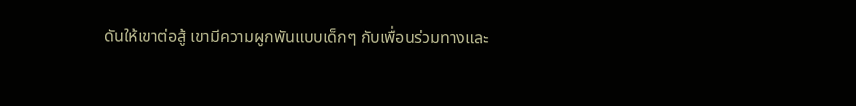ดันให้เขาต่อสู้ เขามีความผูกพันแบบเด็กๆ กับเพื่อนร่วมทางและ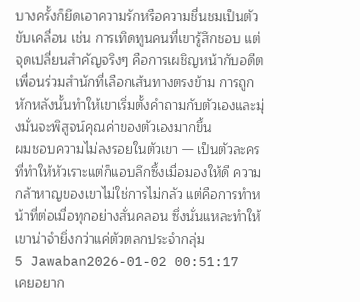บางครั้งก็ยึดเอาความรักหรือความชื่นชมเป็นตัวขับเคลื่อน เช่น การเทิดทูนคนที่เขารู้สึกชอบ แต่จุดเปลี่ยนสำคัญจริงๆ คือการเผชิญหน้ากับอดีตเพื่อนร่วมสำนักที่เลือกเส้นทางตรงข้าม การถูกหักหลังนั้นทำให้เขาเริ่มตั้งคำถามกับตัวเองและมุ่งมั่นจะพิสูจน์คุณค่าของตัวเองมากขึ้น
ผมชอบความไม่ลงรอยในตัวเขา — เป็นตัวละครที่ทำให้หัวเราะแต่ก็แอบลึกซึ้งเมื่อมองให้ดี ความกล้าหาญของเขาไม่ใช่การไม่กลัว แต่คือการทำหน้าที่ต่อเมื่อทุกอย่างสั่นคลอน ซึ่งนั่นแหละทำให้เขาน่าจำยิ่งกว่าแค่ตัวตลกประจำกลุ่ม
5 Jawaban2026-01-02 00:51:17
เคยอยาก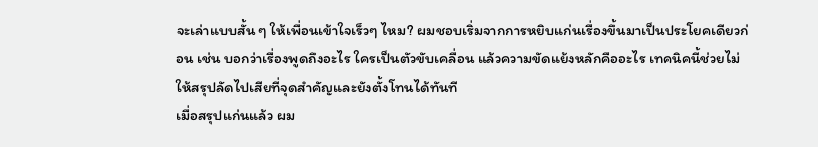จะเล่าแบบสั้น ๆ ให้เพื่อนเข้าใจเร็วๆ ไหม? ผมชอบเริ่มจากการหยิบแก่นเรื่องขึ้นมาเป็นประโยคเดียวก่อน เช่น บอกว่าเรื่องพูดถึงอะไร ใครเป็นตัวขับเคลื่อน แล้วความขัดแย้งหลักคืออะไร เทคนิคนี้ช่วยไม่ให้สรุปลัดไปเสียที่จุดสำคัญและยังตั้งโทนได้ทันที
เมื่อสรุปแก่นแล้ว ผม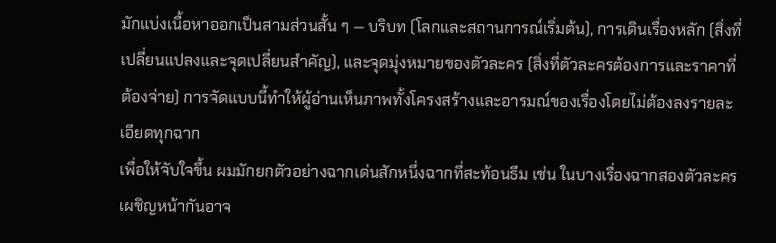มักแบ่งเนื้อหาออกเป็นสามส่วนสั้น ๆ — บริบท (โลกและสถานการณ์เริ่มต้น), การเดินเรื่องหลัก (สิ่งที่เปลี่ยนแปลงและจุดเปลี่ยนสำคัญ), และจุดมุ่งหมายของตัวละคร (สิ่งที่ตัวละครต้องการและราคาที่ต้องจ่าย) การจัดแบบนี้ทำให้ผู้อ่านเห็นภาพทั้งโครงสร้างและอารมณ์ของเรื่องโดยไม่ต้องลงรายละเอียดทุกฉาก
เพื่อให้จับใจขึ้น ผมมักยกตัวอย่างฉากเด่นสักหนึ่งฉากที่สะท้อนธีม เช่น ในบางเรื่องฉากสองตัวละครเผชิญหน้ากันอาจ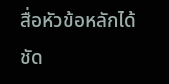สื่อหัวข้อหลักได้ชัด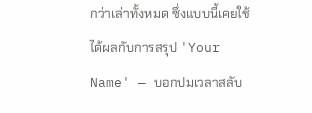กว่าเล่าทั้งหมด ซึ่งแบบนี้เคยใช้ได้ผลกับการสรุป 'Your Name' — บอกปมเวลาสลับ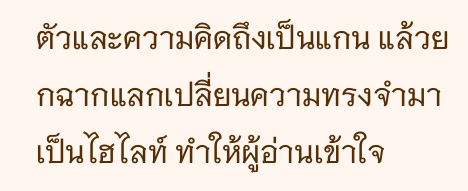ตัวและความคิดถึงเป็นแกน แล้วยกฉากแลกเปลี่ยนความทรงจำมาเป็นไฮไลท์ ทำให้ผู้อ่านเข้าใจ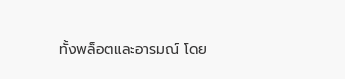ทั้งพล็อตและอารมณ์ โดย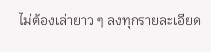ไม่ต้องเล่ายาว ๆ ลงทุกรายละเอียด